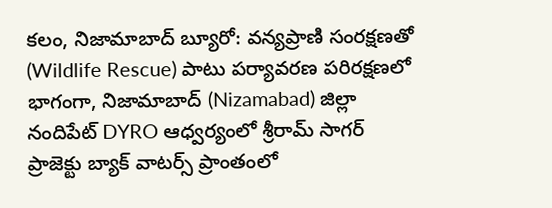కలం, నిజామాబాద్ బ్యూరో: వన్యప్రాణి సంరక్షణతో (Wildlife Rescue) పాటు పర్యావరణ పరిరక్షణలో భాగంగా, నిజామాబాద్ (Nizamabad) జిల్లా నందిపేట్ DYRO ఆధ్వర్యంలో శ్రీరామ్ సాగర్ ప్రాజెక్టు బ్యాక్ వాటర్స్ ప్రాంతంలో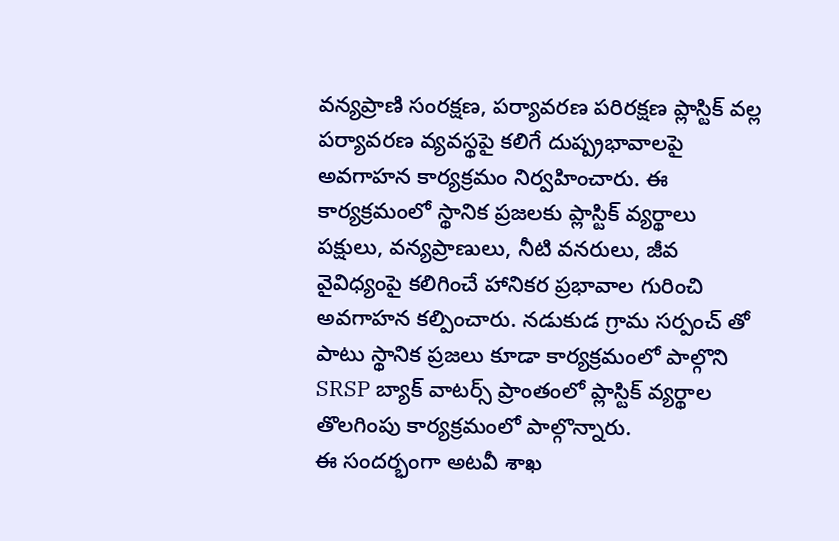వన్యప్రాణి సంరక్షణ, పర్యావరణ పరిరక్షణ ప్లాస్టిక్ వల్ల పర్యావరణ వ్యవస్థపై కలిగే దుష్ప్రభావాలపై అవగాహన కార్యక్రమం నిర్వహించారు. ఈ కార్యక్రమంలో స్థానిక ప్రజలకు ప్లాస్టిక్ వ్యర్థాలు పక్షులు, వన్యప్రాణులు, నీటి వనరులు, జీవ వైవిధ్యంపై కలిగించే హానికర ప్రభావాల గురించి అవగాహన కల్పించారు. నడుకుడ గ్రామ సర్పంచ్ తో పాటు స్థానిక ప్రజలు కూడా కార్యక్రమంలో పాల్గొని SRSP బ్యాక్ వాటర్స్ ప్రాంతంలో ప్లాస్టిక్ వ్యర్థాల తొలగింపు కార్యక్రమంలో పాల్గొన్నారు.
ఈ సందర్భంగా అటవీ శాఖ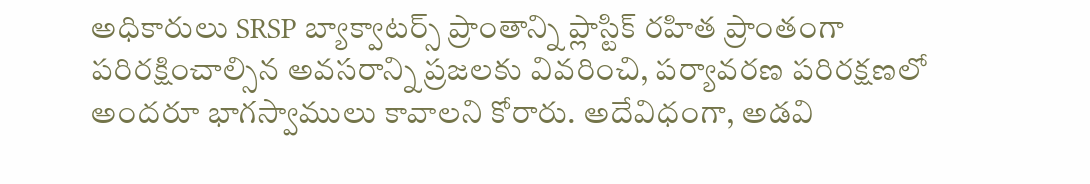అధికారులు SRSP బ్యాక్వాటర్స్ ప్రాంతాన్ని ప్లాస్టిక్ రహిత ప్రాంతంగా పరిరక్షించాల్సిన అవసరాన్ని ప్రజలకు వివరించి, పర్యావరణ పరిరక్షణలో అందరూ భాగస్వాములు కావాలని కోరారు. అదేవిధంగా, అడవి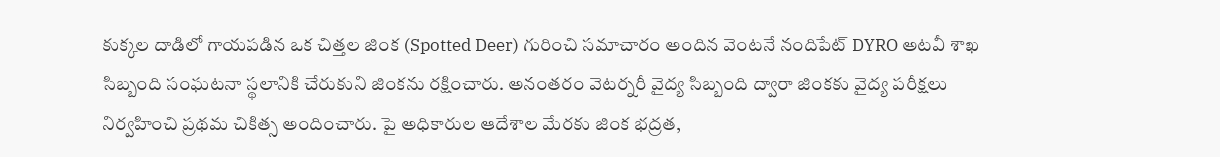కుక్కల దాడిలో గాయపడిన ఒక చిత్తల జింక (Spotted Deer) గురించి సమాచారం అందిన వెంటనే నందిపేట్ DYRO అటవీ శాఖ సిబ్బంది సంఘటనా స్థలానికి చేరుకుని జింకను రక్షించారు. అనంతరం వెటర్నరీ వైద్య సిబ్బంది ద్వారా జింకకు వైద్య పరీక్షలు నిర్వహించి ప్రథమ చికిత్స అందించారు. పై అధికారుల ఆదేశాల మేరకు జింక భద్రత,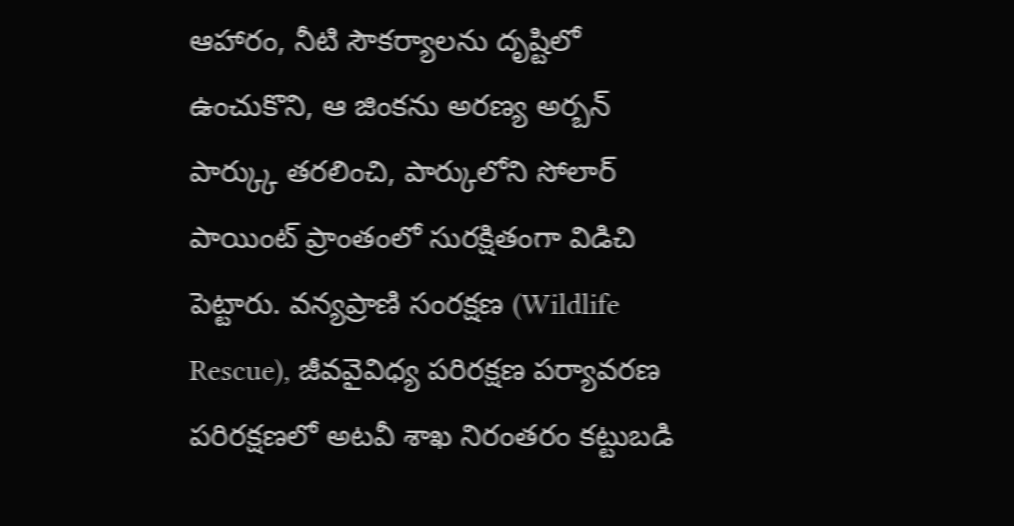ఆహారం, నీటి సౌకర్యాలను దృష్టిలో ఉంచుకొని, ఆ జింకను అరణ్య అర్బన్ పార్క్కు తరలించి, పార్కులోని సోలార్ పాయింట్ ప్రాంతంలో సురక్షితంగా విడిచి పెట్టారు. వన్యప్రాణి సంరక్షణ (Wildlife Rescue), జీవవైవిధ్య పరిరక్షణ పర్యావరణ పరిరక్షణలో అటవీ శాఖ నిరంతరం కట్టుబడి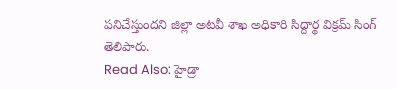పనిచేస్తుందని జిల్లా అటవీ శాఖ అధికారి సిద్దార్థ విక్రమ్ సింగ్ తెలిపారు.
Read Also: హైడ్రా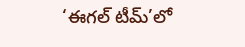‘ఈగల్ టీమ్’లో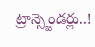ట్రాన్స్జెండర్లు..!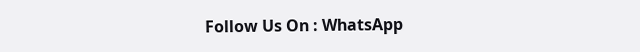Follow Us On : WhatsApp